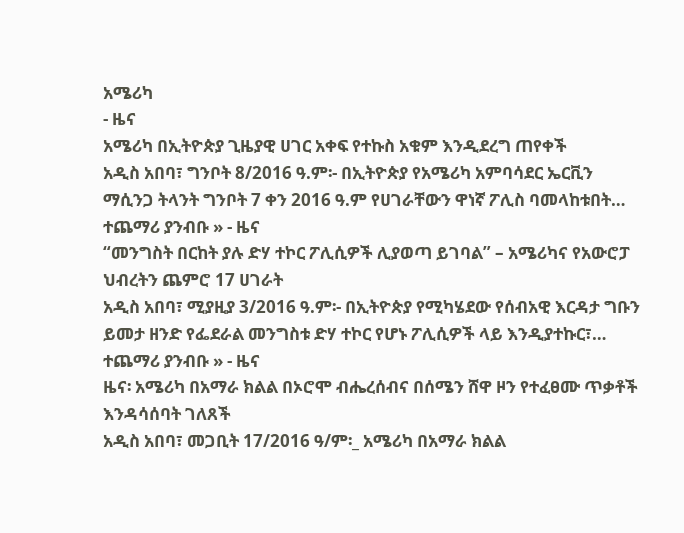አሜሪካ
- ዜና
አሜሪካ በኢትዮጵያ ጊዜያዊ ሀገር አቀፍ የተኩስ አቁም እንዲደረግ ጠየቀች
አዲስ አበባ፣ ግንቦት 8/2016 ዓ.ም፡- በኢትዮጵያ የአሜሪካ አምባሳደር ኤርቪን ማሲንጋ ትላንት ግንቦት 7 ቀን 2016 ዓ.ም የሀገራቸውን ዋነኛ ፖሊስ ባመላከቱበት…
ተጨማሪ ያንብቡ » - ዜና
“መንግስት በርከት ያሉ ድሃ ተኮር ፖሊሲዎች ሊያወጣ ይገባል” – አሜሪካና የአውሮፓ ህብረትን ጨምሮ 17 ሀገራት
አዲስ አበባ፣ ሚያዚያ 3/2016 ዓ.ም፡- በኢትዮጵያ የሚካሄደው የሰብአዊ እርዳታ ግቡን ይመታ ዘንድ የፌደራል መንግስቱ ድሃ ተኮር የሆኑ ፖሊሲዎች ላይ እንዲያተኩር፣…
ተጨማሪ ያንብቡ » - ዜና
ዜና፡ አሜሪካ በአማራ ክልል በኦሮሞ ብሔረሰብና በሰሜን ሸዋ ዞን የተፈፀሙ ጥቃቶች እንዳሳሰባት ገለጸች
አዲስ አበባ፣ መጋቢት 17/2016 ዓ/ም፡_ አሜሪካ በአማራ ክልል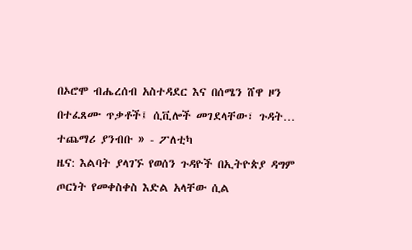በኦሮሞ ብሔረሰብ አስተዳደር እና በሰሜን ሸዋ ዞን በተፈጸሙ ጥቃቶች፤ ሲቪሎች መገደላቸው፣ ጉዳት…
ተጨማሪ ያንብቡ » - ፖለቲካ
ዜና: እልባት ያላገኙ የወሰን ጉዳዮች በኢትዮጵያ ዳግም ጦርነት የመቀስቀስ እድል አላቸው ሲል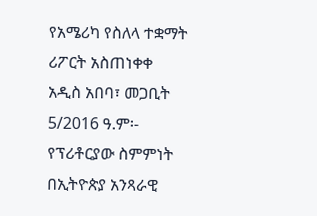የአሜሪካ የስለላ ተቋማት ሪፖርት አስጠነቀቀ
አዲስ አበባ፣ መጋቢት 5/2016 ዓ.ም፡- የፕሪቶርያው ስምምነት በኢትዮጵያ አንጻራዊ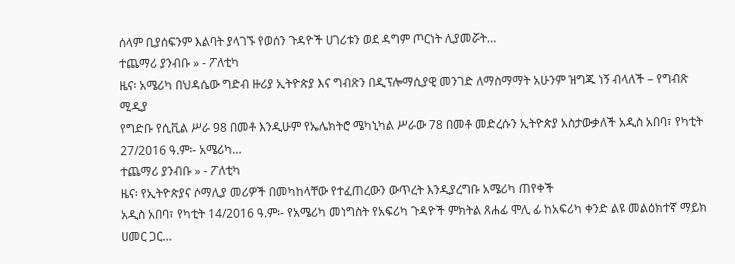ሰላም ቢያሰፍንም እልባት ያላገኙ የወሰን ጉዳዮች ሀገሪቱን ወደ ዳግም ጦርነት ሊያመሯት…
ተጨማሪ ያንብቡ » - ፖለቲካ
ዜና፡ አሜሪካ በህዳሴው ግድብ ዙሪያ ኢትዮጵያ እና ግብጽን በዲፕሎማሲያዊ መንገድ ለማስማማት አሁንም ዝግጁ ነኝ ብላለች – የግብጽ ሚዲያ
የግድቡ የሲቪል ሥራ 98 በመቶ እንዲሁም የኤሌክትሮ ሜካኒካል ሥራው 78 በመቶ መድረሱን ኢትዮጵያ አስታውቃለች አዲስ አበባ፣ የካቲት 27/2016 ዓ.ም፡- አሜሪካ…
ተጨማሪ ያንብቡ » - ፖለቲካ
ዜና፡ የኢትዮጵያና ሶማሊያ መሪዎች በመካከላቸው የተፈጠረውን ውጥረት እንዲያረግቡ አሜሪካ ጠየቀች
አዲስ አበባ፣ የካቲት 14/2016 ዓ.ም፡- የአሜሪካ መነግስት የአፍሪካ ጉዳዮች ምክትል ጸሐፊ ሞሊ ፊ ከአፍሪካ ቀንድ ልዩ መልዕክተኛ ማይክ ሀመር ጋር…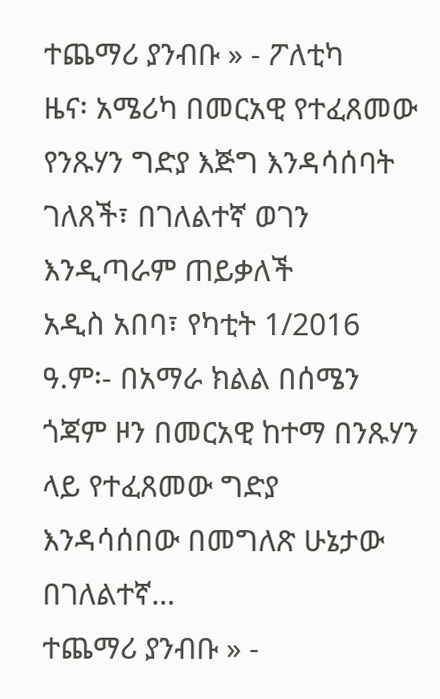ተጨማሪ ያንብቡ » - ፖለቲካ
ዜና፡ አሜሪካ በመርአዊ የተፈጸመው የንጹሃን ግድያ እጅግ እንዳሳሰባት ገለጸች፣ በገለልተኛ ወገን እንዲጣራም ጠይቃለች
አዲስ አበባ፣ የካቲት 1/2016 ዓ.ም፡- በአማራ ክልል በሰሜን ጎጃም ዞን በመርአዊ ከተማ በንጹሃን ላይ የተፈጸመው ግድያ እንዳሳሰበው በመግለጽ ሁኔታው በገለልተኛ…
ተጨማሪ ያንብቡ » -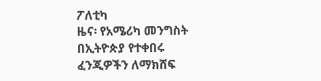ፖለቲካ
ዜና፡ የአሜሪካ መንግስት በኢትዮጵያ የተቀበሩ ፈንጂዎችን ለማክሸፍ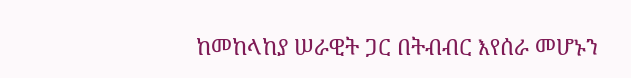ከመከላከያ ሠራዊት ጋር በትብብር እየሰራ መሆኑን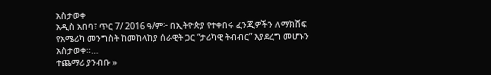አስታወቀ
አዲስ አበባ፣ ጥር 7/ 2016 ዓ/ም፦ በኢትዮጵያ የተቀበሩ ፈንጂዎችን ለማክሸፍ የአሜሪካ መንግስት ከመከላከያ ሰራዊት ጋር “ታሪካዊ ትብብር” እያደረግ መሆኑን አስታወቀ።…
ተጨማሪ ያንብቡ »